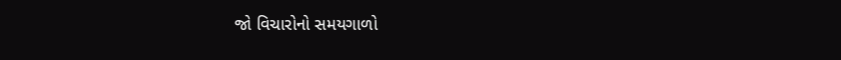જો વિચારોનો સમયગાળો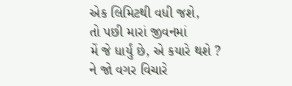એક લિમિટથી વધી જશે,
તો પછી મારાં જીવનમાં
મેં જે ધાર્યું છે, એ કયારે થશે ?
ને જો વગર વિચારે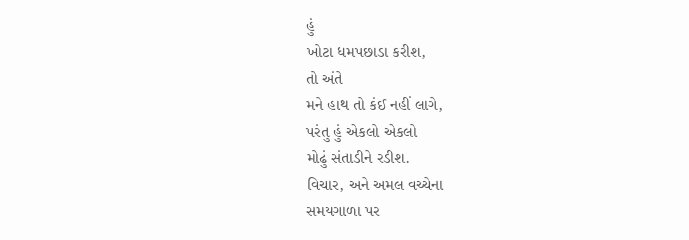હું
ખોટા ધમપછાડા કરીશ,
તો અંતે
મને હાથ તો કંઈ નહીં લાગે,
પરંતુ હું એકલો એકલો
મોઢું સંતાડીને રડીશ.
વિચાર, અને અમલ વચ્ચેના
સમયગાળા પર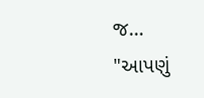જ...
"આપણું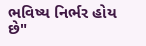ભવિષ્ય નિર્ભર હોય છે"